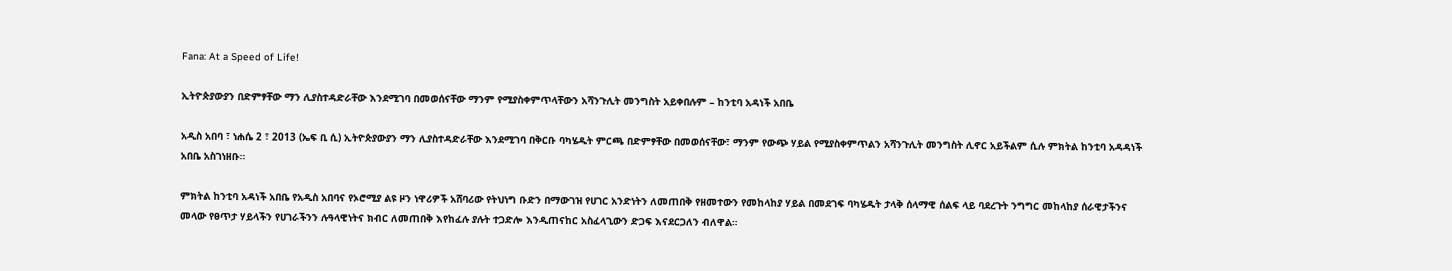Fana: At a Speed of Life!

ኢትዮጵያውያን በድምፃቸው ማን ሊያስተዳድራቸው እንደሚገባ በመወሰናቸው ማንም የሚያስቀምጥላቸውን አሻንጉሊት መንግስት አይቀበሉም – ከንቲባ አዳነች አበቤ

አዲስ አበባ ፣ ነሐሴ 2 ፣ 2013 (ኤፍ ቢ ሲ) ኢትዮጵያውያን ማን ሊያስተዳድራቸው እንደሚገባ በቅርቡ ባካሄዱት ምርጫ በድምፃቸው በመወሰናቸው፣ ማንም የውጭ ሃይል የሚያስቀምጥልን አሻንጉሊት መንግስት ሊኖር አይችልም ሲሉ ምክትል ከንቲባ አዳዳነች አበቤ አስገነዘቡ።

ምክትል ከንቲባ አዳነች አበቤ የአዲስ አበባና የኦሮሚያ ልዩ ዞን ነዋሪዎች አሸባሪው የትህነግ ቡድን በማውገዝ የሀገር አንድነትን ለመጠበቅ የዘመተውን የመከላከያ ሃይል በመደገፍ ባካሄዱት ታላቅ ሰላማዊ ሰልፍ ላይ ባደረጉት ንግግር መከላከያ ሰራዊታችንና መላው የፀጥታ ሃይላችን የሀገራችንን ሉዓላዊነትና ክብር ለመጠበቅ እየከፈሉ ያሉት ተጋድሎ እንዲጠናከር አስፈላጊውን ድጋፍ እናደርጋለን ብለዋል።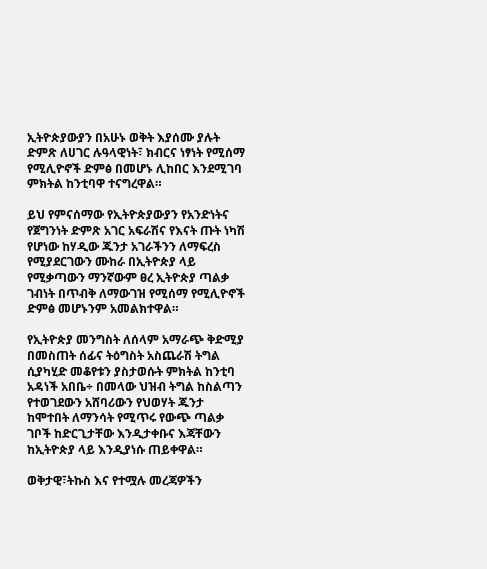ኢትዮጵያውያን በአሁኑ ወቅት እያሰሙ ያሉት ድምጽ ለሀገር ሉዓላዊነት፣ ክብርና ነፃነት የሚሰማ የሚሊዮኖች ድምፅ በመሆኑ ሊከበር እንደሚገባ ምክትል ከንቲባዋ ተናግረዋል።

ይህ የምናሰማው የኢትዮጵያውያን የአንድነትና የጀግንነት ድምጽ አገር አፍራሽና የእናት ጡት ነካሽ የሆነው ከሃዲው ጁንታ አገራችንን ለማፍረስ የሚያደርገውን ሙከራ በኢትዮጵያ ላይ የሚቃጣውን ማንኛውም ፀረ ኢትዮጵያ ጣልቃ ገብነት በጥብቅ ለማውገዝ የሚሰማ የሚሊዮኖች ድምፅ መሆኑንም አመልክተዋል።

የኢትዮጵያ መንግስት ለሰላም አማራጭ ቅድሚያ በመስጠት ሰፊና ትዕግስት አስጨራሽ ትግል ሲያካሂድ መቆየቱን ያስታወሱት ምክትል ከንቲባ አዳነች አበቤ÷ በመላው ህዝብ ትግል ከስልጣን የተወገደውን አሸባሪውን የህወሃት ጁንታ ከሞተበት ለማንሳት የሚጥሩ የውጭ ጣልቃ ገቦች ከድርጊታቸው እንዲታቀቡና እጃቸውን ከኢትዮጵያ ላይ እንዲያነሱ ጠይቀዋል።

ወቅታዊ፣ትኩስ እና የተሟሉ መረጃዎችን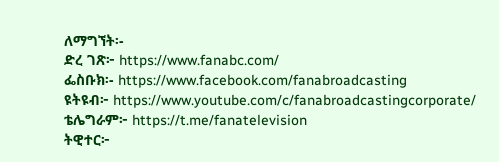ለማግኘት፡-
ድረ ገጽ፦ https://www.fanabc.com/
ፌስቡክ፡- https://www.facebook.com/fanabroadcasting
ዩትዩብ፦ https://www.youtube.com/c/fanabroadcastingcorporate/
ቴሌግራም፦ https://t.me/fanatelevision
ትዊተር፦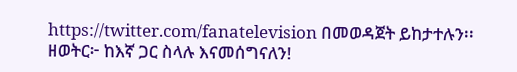https://twitter.com/fanatelevision በመወዳጀት ይከታተሉን፡፡
ዘወትር፦ ከእኛ ጋር ስላሉ እናመሰግናለን!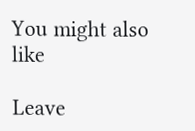You might also like

Leave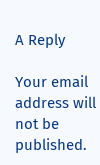A Reply

Your email address will not be published.